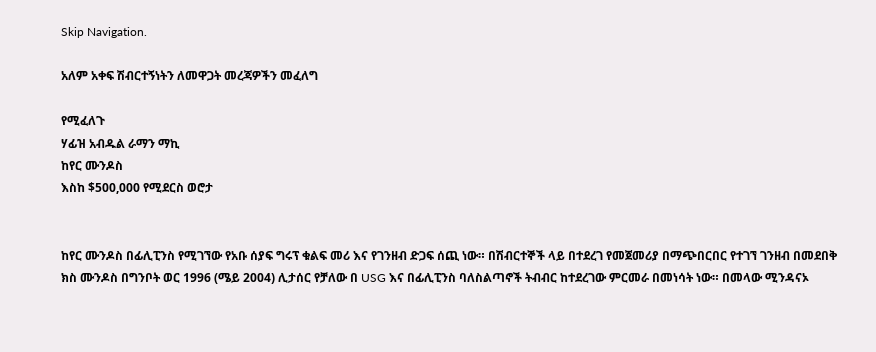Skip Navigation.

አለም አቀፍ ሽብርተኝነትን ለመዋጋት መረጃዎችን መፈለግ

የሚፈለጉ
ሃፊዝ አብዱል ራማን ማኪ
ከየር ሙንዶስ
እስከ $500,000 የሚደርስ ወሮታ


ከየር ሙንዶስ በፊሊፒንስ የሚገኘው የአቡ ሰያፍ ግሩፕ ቁልፍ መሪ እና የገንዘብ ድጋፍ ሰጪ ነው። በሽብርተኞች ላይ በተደረገ የመጀመሪያ በማጭበርበር የተገኘ ገንዘብ በመደበቅ ክስ ሙንዶስ በግንቦት ወር 1996 (ሜይ 2004) ሊታሰር የቻለው በ USG እና በፊሊፒንስ ባለስልጣኖች ትብብር ከተደረገው ምርመራ በመነሳት ነው። በመላው ሚንዳናኦ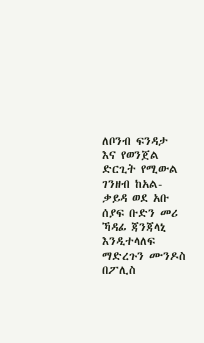ለቦንብ ፍንዳታ እና የወንጀል ድርጊት የሚውል ገንዘብ ከአል-ቃይዳ ወደ አቡ ሰያፍ ቡድን መሪ ኻዳፊ ጃንጃላኒ እንዲተላለፍ ማድረጉን ሙንዶስ በፖሊስ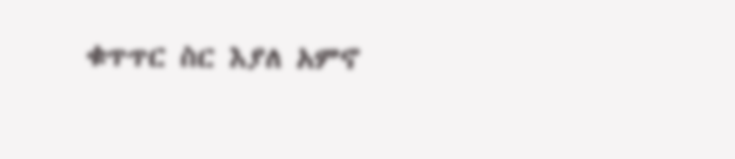ቁጥጥር ስር እያለ አምኖ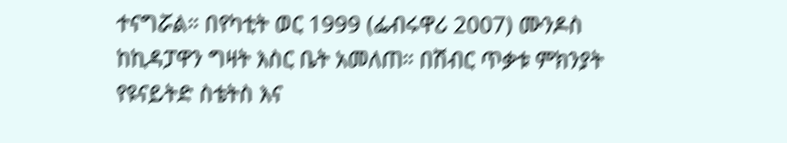ተናግሯል። በየካቲት ወር 1999 (ፌብሩዋሪ 2007) ሙንዶስ ከኪዳፓዋን ግዛት እስር ቤት አመለጠ። በሽብር ጥቃቱ ምክንያት የዩናይትድ ስቴትስ እና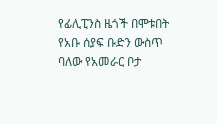የፊሊፒንስ ዜጎች በሞቱበት የአቡ ሰያፍ ቡድን ውስጥ ባለው የአመራር ቦታ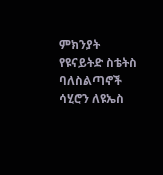ምክንያት የዩናይትድ ስቴትስ ባለስልጣኖች ሳሂሮን ለዩኤስ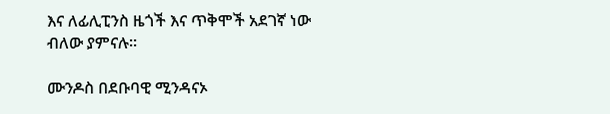እና ለፊሊፒንስ ዜጎች እና ጥቅሞች አደገኛ ነው ብለው ያምናሉ።

ሙንዶስ በደቡባዊ ሚንዳናኦ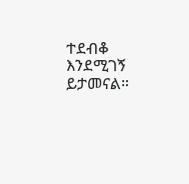ተደብቆ እንደሚገኝ ይታመናል።